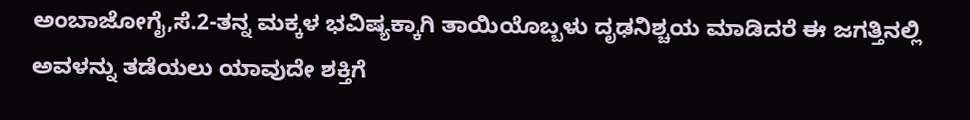ಅಂಬಾಜೋಗೈ,ಸೆ.2-ತನ್ನ ಮಕ್ಕಳ ಭವಿಷ್ಯಕ್ಕಾಗಿ ತಾಯಿಯೊಬ್ಬಳು ದೃಢನಿಶ್ಚಯ ಮಾಡಿದರೆ ಈ ಜಗತ್ತಿನಲ್ಲಿ ಅವಳನ್ನು ತಡೆಯಲು ಯಾವುದೇ ಶಕ್ತಿಗೆ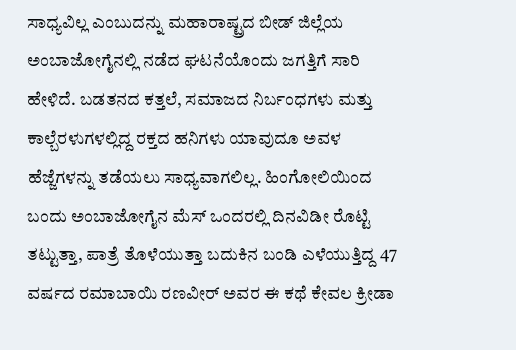ಸಾಧ್ಯವಿಲ್ಲ ಎಂಬುದನ್ನು ಮಹಾರಾಷ್ಟ್ರದ ಬೀಡ್ ಜಿಲ್ಲೆಯ ಅಂಬಾಜೋಗೈನಲ್ಲಿ ನಡೆದ ಘಟನೆಯೊಂದು ಜಗತ್ತಿಗೆ ಸಾರಿ ಹೇಳಿದೆ. ಬಡತನದ ಕತ್ತಲೆ, ಸಮಾಜದ ನಿರ್ಬಂಧಗಳು ಮತ್ತು ಕಾಲ್ಬೆರಳುಗಳಲ್ಲಿದ್ದ ರಕ್ತದ ಹನಿಗಳು ಯಾವುದೂ ಅವಳ ಹೆಜ್ಜೆಗಳನ್ನು ತಡೆಯಲು ಸಾಧ್ಯವಾಗಲಿಲ್ಲ. ಹಿಂಗೋಲಿಯಿಂದ ಬಂದು ಅಂಬಾಜೋಗೈನ ಮೆಸ್ ಒಂದರಲ್ಲಿ ದಿನವಿಡೀ ರೊಟ್ಟಿ ತಟ್ಟುತ್ತಾ, ಪಾತ್ರೆ ತೊಳೆಯುತ್ತಾ ಬದುಕಿನ ಬಂಡಿ ಎಳೆಯುತ್ತಿದ್ದ 47 ವರ್ಷದ ರಮಾಬಾಯಿ ರಣವೀರ್ ಅವರ ಈ ಕಥೆ ಕೇವಲ ಕ್ರೀಡಾ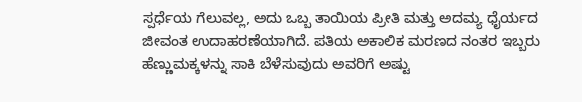ಸ್ಪರ್ಧೆಯ ಗೆಲುವಲ್ಲ, ಅದು ಒಬ್ಬ ತಾಯಿಯ ಪ್ರೀತಿ ಮತ್ತು ಅದಮ್ಯ ಧೈರ್ಯದ ಜೀವಂತ ಉದಾಹರಣೆಯಾಗಿದೆ. ಪತಿಯ ಅಕಾಲಿಕ ಮರಣದ ನಂತರ ಇಬ್ಬರು ಹೆಣ್ಣುಮಕ್ಕಳನ್ನು ಸಾಕಿ ಬೆಳೆಸುವುದು ಅವರಿಗೆ ಅಷ್ಟು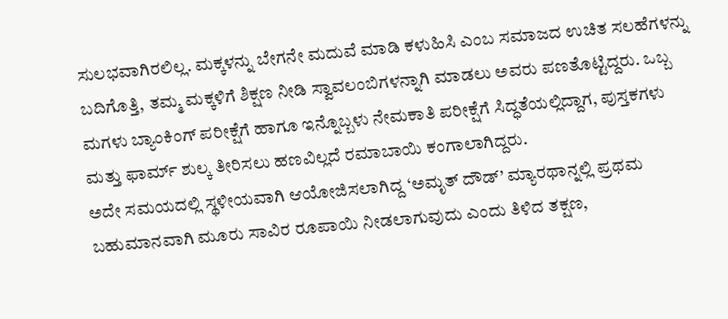ಸುಲಭವಾಗಿರಲಿಲ್ಲ. ಮಕ್ಕಳನ್ನು ಬೇಗನೇ ಮದುವೆ ಮಾಡಿ ಕಳುಹಿಸಿ ಎಂಬ ಸಮಾಜದ ಉಚಿತ ಸಲಹೆಗಳನ್ನು ಬದಿಗೊತ್ತಿ, ತಮ್ಮ ಮಕ್ಕಳಿಗೆ ಶಿಕ್ಷಣ ನೀಡಿ ಸ್ವಾವಲಂಬಿಗಳನ್ನಾಗಿ ಮಾಡಲು ಅವರು ಪಣತೊಟ್ಟಿದ್ದರು. ಒಬ್ಬ ಮಗಳು ಬ್ಯಾಂಕಿಂಗ್ ಪರೀಕ್ಷೆಗೆ ಹಾಗೂ ಇನ್ನೊಬ್ಬಳು ನೇಮಕಾತಿ ಪರೀಕ್ಷೆಗೆ ಸಿದ್ಧತೆಯಲ್ಲಿದ್ದಾಗ, ಪುಸ್ತಕಗಳು ಮತ್ತು ಫಾರ್ಮ್ ಶುಲ್ಕ ತೀರಿಸಲು ಹಣವಿಲ್ಲದೆ ರಮಾಬಾಯಿ ಕಂಗಾಲಾಗಿದ್ದರು.
ಅದೇ ಸಮಯದಲ್ಲಿ ಸ್ಥಳೀಯವಾಗಿ ಆಯೋಜಿಸಲಾಗಿದ್ದ ‘ಅಮೃತ್ ದೌಡ್’ ಮ್ಯಾರಥಾನ್ನಲ್ಲಿ ಪ್ರಥಮ ಬಹುಮಾನವಾಗಿ ಮೂರು ಸಾವಿರ ರೂಪಾಯಿ ನೀಡಲಾಗುವುದು ಎಂದು ತಿಳಿದ ತಕ್ಷಣ,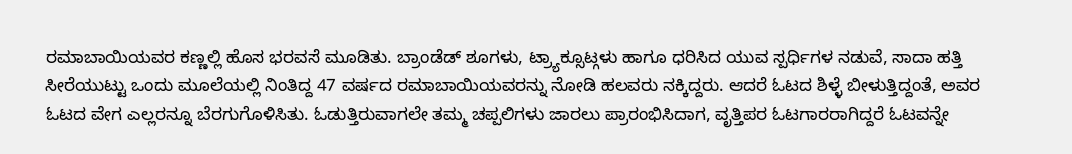ರಮಾಬಾಯಿಯವರ ಕಣ್ಣಲ್ಲಿ ಹೊಸ ಭರವಸೆ ಮೂಡಿತು. ಬ್ರಾಂಡೆಡ್ ಶೂಗಳು, ಟ್ರ್ಯಾಕ್ಸೂಟ್ಗಳು ಹಾಗೂ ಧರಿಸಿದ ಯುವ ಸ್ಪರ್ಧಿಗಳ ನಡುವೆ, ಸಾದಾ ಹತ್ತಿ ಸೀರೆಯುಟ್ಟು ಒಂದು ಮೂಲೆಯಲ್ಲಿ ನಿಂತಿದ್ದ 47 ವರ್ಷದ ರಮಾಬಾಯಿಯವರನ್ನು ನೋಡಿ ಹಲವರು ನಕ್ಕಿದ್ದರು. ಆದರೆ ಓಟದ ಶಿಳ್ಳೆ ಬೀಳುತ್ತಿದ್ದಂತೆ, ಅವರ ಓಟದ ವೇಗ ಎಲ್ಲರನ್ನೂ ಬೆರಗುಗೊಳಿಸಿತು. ಓಡುತ್ತಿರುವಾಗಲೇ ತಮ್ಮ ಚಪ್ಪಲಿಗಳು ಜಾರಲು ಪ್ರಾರಂಭಿಸಿದಾಗ, ವೃತ್ತಿಪರ ಓಟಗಾರರಾಗಿದ್ದರೆ ಓಟವನ್ನೇ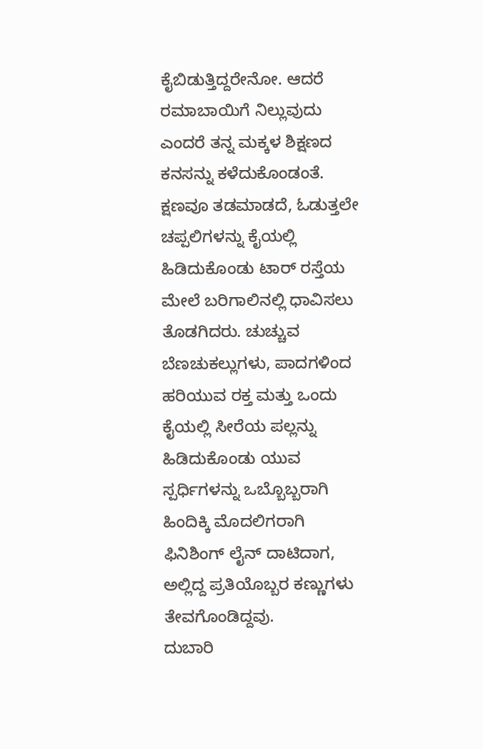ಕೈಬಿಡುತ್ತಿದ್ದರೇನೋ. ಆದರೆ ರಮಾಬಾಯಿಗೆ ನಿಲ್ಲುವುದು ಎಂದರೆ ತನ್ನ ಮಕ್ಕಳ ಶಿಕ್ಷಣದ ಕನಸನ್ನು ಕಳೆದುಕೊಂಡಂತೆ. ಕ್ಷಣವೂ ತಡಮಾಡದೆ, ಓಡುತ್ತಲೇ ಚಪ್ಪಲಿಗಳನ್ನು ಕೈಯಲ್ಲಿ ಹಿಡಿದುಕೊಂಡು ಟಾರ್ ರಸ್ತೆಯ ಮೇಲೆ ಬರಿಗಾಲಿನಲ್ಲಿ ಧಾವಿಸಲು ತೊಡಗಿದರು. ಚುಚ್ಚುವ ಬೆಣಚುಕಲ್ಲುಗಳು, ಪಾದಗಳಿಂದ ಹರಿಯುವ ರಕ್ತ ಮತ್ತು ಒಂದು ಕೈಯಲ್ಲಿ ಸೀರೆಯ ಪಲ್ಲನ್ನು ಹಿಡಿದುಕೊಂಡು ಯುವ ಸ್ಪರ್ಧಿಗಳನ್ನು ಒಬ್ಬೊಬ್ಬರಾಗಿ ಹಿಂದಿಕ್ಕಿ ಮೊದಲಿಗರಾಗಿ ಫಿನಿಶಿಂಗ್ ಲೈನ್ ದಾಟಿದಾಗ, ಅಲ್ಲಿದ್ದ ಪ್ರತಿಯೊಬ್ಬರ ಕಣ್ಣುಗಳು ತೇವಗೊಂಡಿದ್ದವು.
ದುಬಾರಿ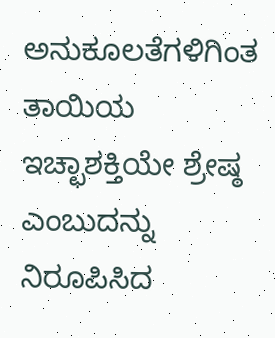ಅನುಕೂಲತೆಗಳಿಗಿಂತ ತಾಯಿಯ ಇಚ್ಛಾಶಕ್ತಿಯೇ ಶ್ರೇಷ್ಠ ಎಂಬುದನ್ನು ನಿರೂಪಿಸಿದ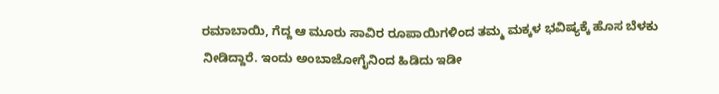ರಮಾಬಾಯಿ, ಗೆದ್ದ ಆ ಮೂರು ಸಾವಿರ ರೂಪಾಯಿಗಳಿಂದ ತಮ್ಮ ಮಕ್ಕಳ ಭವಿಷ್ಯಕ್ಕೆ ಹೊಸ ಬೆಳಕು ನೀಡಿದ್ದಾರೆ. ಇಂದು ಅಂಬಾಜೋಗೈನಿಂದ ಹಿಡಿದು ಇಡೀ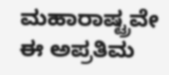ಮಹಾರಾಷ್ಟ್ರವೇ ಈ ಅಪ್ರತಿಮ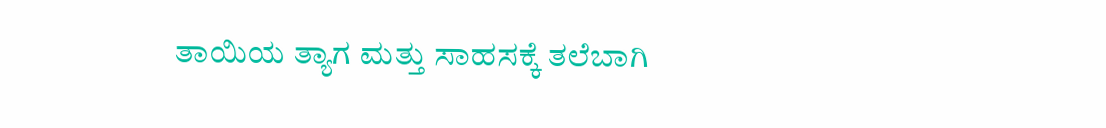ತಾಯಿಯ ತ್ಯಾಗ ಮತ್ತು ಸಾಹಸಕ್ಕೆ ತಲೆಬಾಗಿ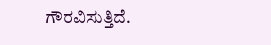ಗೌರವಿಸುತ್ತಿದೆ.